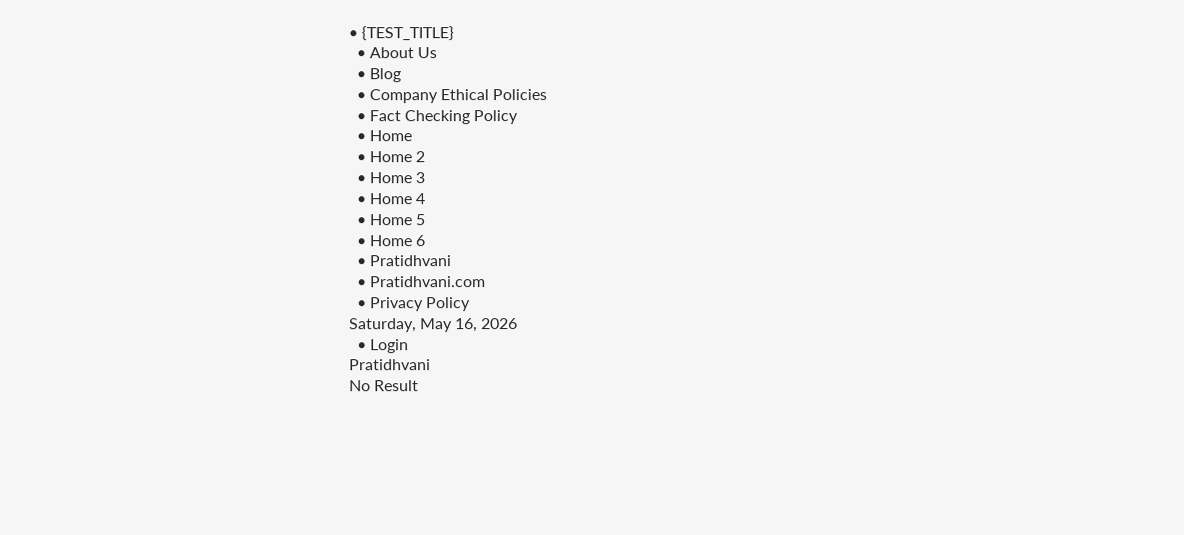• {TEST_TITLE}
  • About Us
  • Blog
  • Company Ethical Policies
  • Fact Checking Policy
  • Home
  • Home 2
  • Home 3
  • Home 4
  • Home 5
  • Home 6
  • Pratidhvani
  • Pratidhvani.com
  • Privacy Policy
Saturday, May 16, 2026
  • Login
Pratidhvani
No Result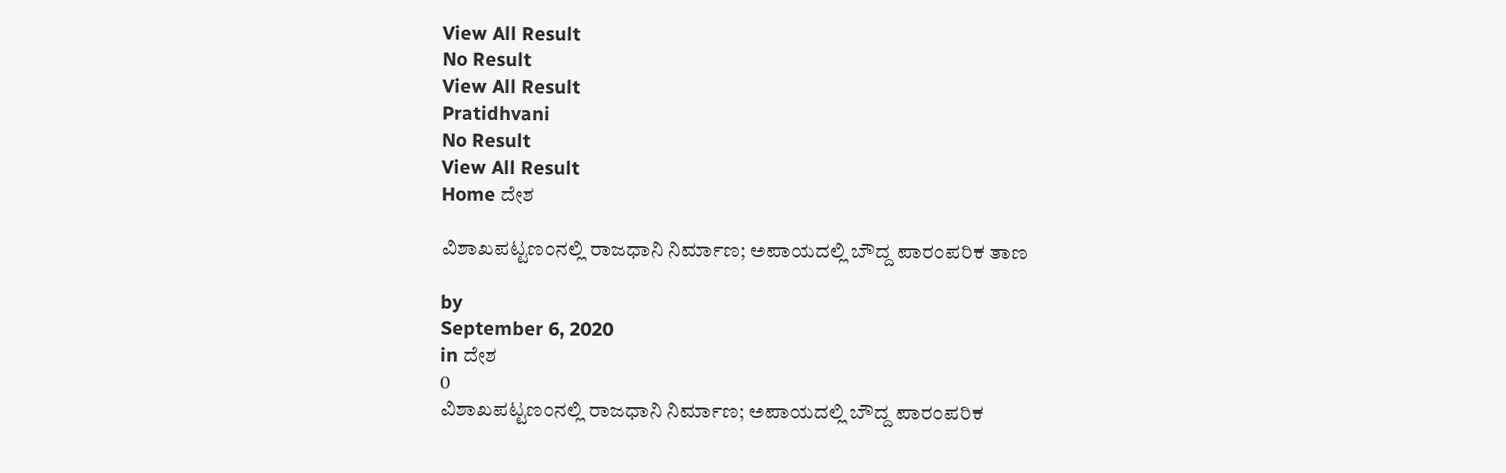View All Result
No Result
View All Result
Pratidhvani
No Result
View All Result
Home ದೇಶ

ವಿಶಾಖಪಟ್ಟಣಂನಲ್ಲಿ ರಾಜಧಾನಿ ನಿರ್ಮಾಣ; ಅಪಾಯದಲ್ಲಿ ಬೌದ್ದ ಪಾರಂಪರಿಕ ತಾಣ

by
September 6, 2020
in ದೇಶ
0
ವಿಶಾಖಪಟ್ಟಣಂನಲ್ಲಿ ರಾಜಧಾನಿ ನಿರ್ಮಾಣ; ಅಪಾಯದಲ್ಲಿ ಬೌದ್ದ ಪಾರಂಪರಿಕ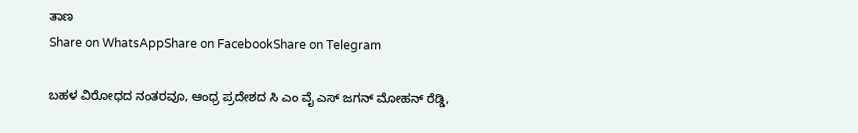ತಾಣ
Share on WhatsAppShare on FacebookShare on Telegram

ಬಹಳ ವಿರೋಧದ ನಂತರವೂ, ಆಂಧ್ರ ಪ್ರದೇಶದ ಸಿ ಎಂ ವೈ ಎಸ್‌ ಜಗನ್‌ ಮೋಹನ್‌ ರೆಡ್ಡಿ,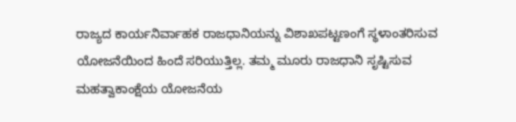ರಾಜ್ಯದ ಕಾರ್ಯನಿರ್ವಾಹಕ ರಾಜಧಾನಿಯನ್ನು ವಿಶಾಖಪಟ್ಟಣಂಗೆ ಸ್ಥಳಾಂತರಿಸುವ ಯೋಜನೆಯಿಂದ ಹಿಂದೆ ಸರಿಯುತ್ತಿಲ್ಲ. ತಮ್ಮ ಮೂರು ರಾಜಧಾನಿ ಸೃಷ್ಟಿಸುವ ಮಹತ್ವಾಕಾಂಕ್ಷೆಯ ಯೋಜನೆಯ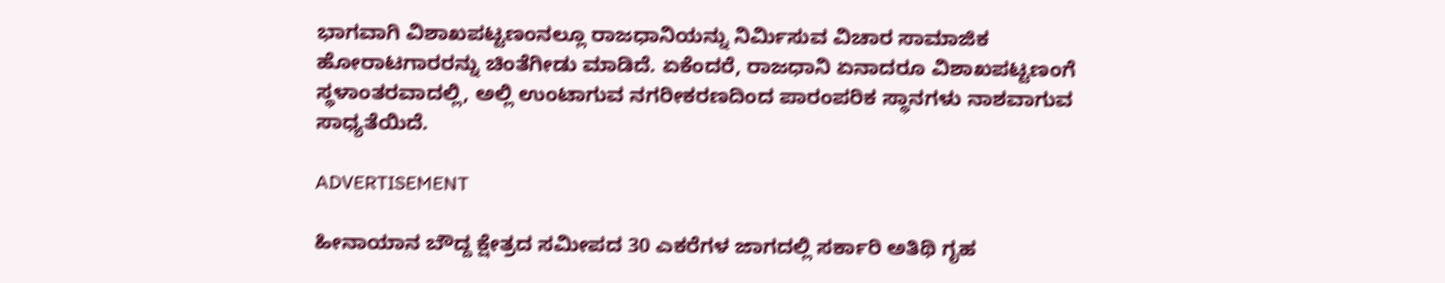ಭಾಗವಾಗಿ ವಿಶಾಖಪಟ್ಟಣಂನಲ್ಲೂ ರಾಜಧಾನಿಯನ್ನು ನಿರ್ಮಿಸುವ ವಿಚಾರ ಸಾಮಾಜಿಕ ಹೋರಾಟಗಾರರನ್ನು ಚಿಂತೆಗೀಡು ಮಾಡಿದೆ. ಏಕೆಂದರೆ, ರಾಜಧಾನಿ ಏನಾದರೂ ವಿಶಾಖಪಟ್ಟಣಂಗೆ ಸ್ಥಳಾಂತರವಾದಲ್ಲಿ, ಅಲ್ಲಿ ಉಂಟಾಗುವ ನಗರೀಕರಣದಿಂದ ಪಾರಂಪರಿಕ ಸ್ಥಾನಗಳು ನಾಶವಾಗುವ ಸಾಧ್ಯತೆಯಿದೆ.

ADVERTISEMENT

ಹೀನಾಯಾನ ಬೌದ್ದ ಕ್ಷೇತ್ರದ ಸಮೀಪದ 30 ಎಕರೆಗಳ ಜಾಗದಲ್ಲಿ ಸರ್ಕಾರಿ ಅತಿಥಿ ಗೃಹ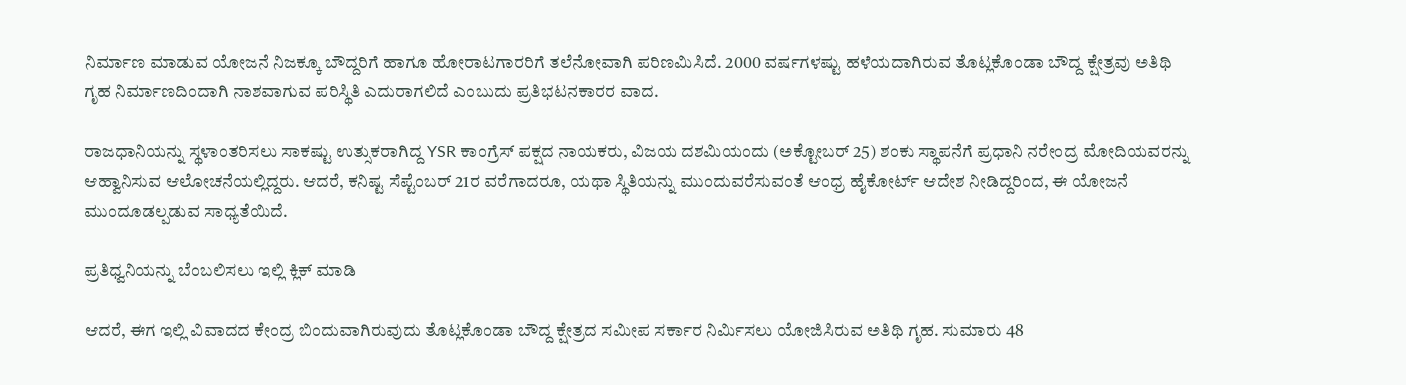ನಿರ್ಮಾಣ ಮಾಡುವ ಯೋಜನೆ ನಿಜಕ್ಕೂ ಬೌದ್ದರಿಗೆ ಹಾಗೂ ಹೋರಾಟಗಾರರಿಗೆ ತಲೆನೋವಾಗಿ ಪರಿಣಮಿಸಿದೆ. 2000 ವರ್ಷಗಳಷ್ಟು ಹಳೆಯದಾಗಿರುವ ತೊಟ್ಲಕೊಂಡಾ ಬೌದ್ದ ಕ್ಷೇತ್ರವು ಅತಿಥಿ ಗೃಹ ನಿರ್ಮಾಣದಿಂದಾಗಿ ನಾಶವಾಗುವ ಪರಿಸ್ಥಿತಿ ಎದುರಾಗಲಿದೆ ಎಂಬುದು ಪ್ರತಿಭಟನಕಾರರ ವಾದ.

ರಾಜಧಾನಿಯನ್ನು ಸ್ಥಳಾಂತರಿಸಲು ಸಾಕಷ್ಟು ಉತ್ಸುಕರಾಗಿದ್ದ YSR ಕಾಂಗ್ರೆಸ್‌ ಪಕ್ಷದ ನಾಯಕರು, ವಿಜಯ ದಶಮಿಯಂದು (ಅಕ್ಟೋಬರ್‌ 25) ಶಂಕು ಸ್ಥಾಪನೆಗೆ ಪ್ರಧಾನಿ ನರೇಂದ್ರ ಮೋದಿಯವರನ್ನು ಆಹ್ವಾನಿಸುವ ಆಲೋಚನೆಯಲ್ಲಿದ್ದರು. ಆದರೆ, ಕನಿಷ್ಟ ಸೆಪ್ಟೆಂಬರ್‌ 21ರ ವರೆಗಾದರೂ, ಯಥಾ ಸ್ಥಿತಿಯನ್ನು ಮುಂದುವರೆಸುವಂತೆ ಆಂಧ್ರ ಹೈಕೋರ್ಟ್‌ ಆದೇಶ ನೀಡಿದ್ದರಿಂದ, ಈ ಯೋಜನೆ ಮುಂದೂಡಲ್ಪಡುವ ಸಾಧ್ಯತೆಯಿದೆ.

ಪ್ರತಿಧ್ವನಿಯನ್ನು ಬೆಂಬಲಿಸಲು ಇಲ್ಲಿ ಕ್ಲಿಕ್‌ ಮಾಡಿ

ಆದರೆ, ಈಗ ಇಲ್ಲಿ ವಿವಾದದ ಕೇಂದ್ರ ಬಿಂದುವಾಗಿರುವುದು ತೊಟ್ಲಕೊಂಡಾ ಬೌದ್ದ ಕ್ಷೇತ್ರದ ಸಮೀಪ ಸರ್ಕಾರ ನಿರ್ಮಿಸಲು ಯೋಜಿಸಿರುವ ಅತಿಥಿ ಗೃಹ. ಸುಮಾರು 48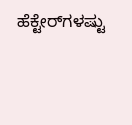ಹೆಕ್ಟೇರ್‌ಗಳಷ್ಟು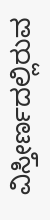ವಿಸ್ತೀರ್ಣದಲ್ಲಿರುವ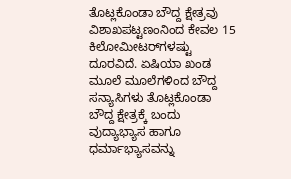ತೊಟ್ಲಕೊಂಡಾ ಬೌದ್ದ ಕ್ಷೇತ್ರವು ವಿಶಾಖಪಟ್ಟಣಂನಿಂದ ಕೇವಲ 15 ಕಿಲೋಮೀಟರ್‌ಗಳಷ್ಟು ದೂರವಿದೆ. ಏಷಿಯಾ ಖಂಡ ಮೂಲೆ ಮೂಲೆಗಳಿಂದ ಬೌದ್ದ ಸನ್ಯಾಸಿಗಳು ತೊಟ್ಲಕೊಂಡಾ ಬೌದ್ದ ಕ್ಷೇತ್ರಕ್ಕೆ ಬಂದು ವುದ್ಯಾಭ್ಯಾಸ ಹಾಗೂ ಧರ್ಮಾಭ್ಯಾಸವನ್ನು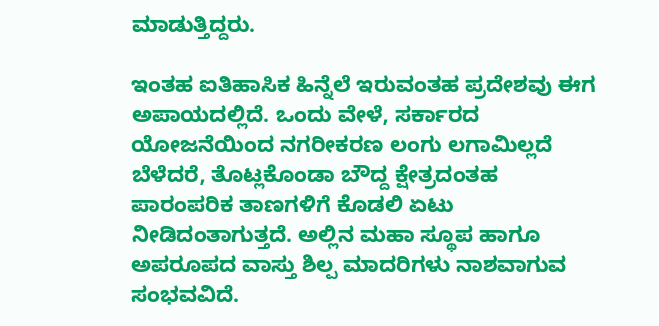ಮಾಡುತ್ತಿದ್ದರು.

ಇಂತಹ ಐತಿಹಾಸಿಕ ಹಿನ್ನೆಲೆ ಇರುವಂತಹ ಪ್ರದೇಶವು ಈಗ ಅಪಾಯದಲ್ಲಿದೆ. ಒಂದು ವೇಳೆ, ಸರ್ಕಾರದ ಯೋಜನೆಯಿಂದ ನಗರೀಕರಣ ಲಂಗು ಲಗಾಮಿಲ್ಲದೆ ಬೆಳೆದರೆ, ತೊಟ್ಲಕೊಂಡಾ ಬೌದ್ದ ಕ್ಷೇತ್ರದಂತಹ ಪಾರಂಪರಿಕ ತಾಣಗಳಿಗೆ ಕೊಡಲಿ ಏಟು ನೀಡಿದಂತಾಗುತ್ತದೆ. ಅಲ್ಲಿನ ಮಹಾ ಸ್ಥೂಪ ಹಾಗೂ ಅಪರೂಪದ ವಾಸ್ತು ಶಿಲ್ಪ ಮಾದರಿಗಳು ನಾಶವಾಗುವ ಸಂಭವವಿದೆ.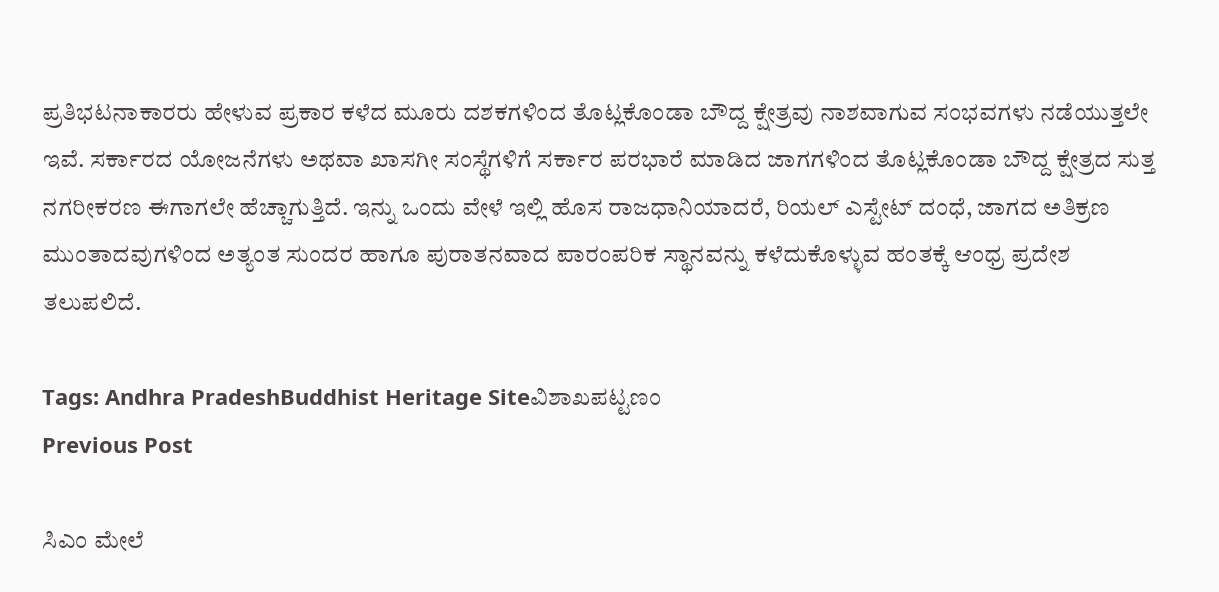ಪ್ರತಿಭಟನಾಕಾರರು ಹೇಳುವ ಪ್ರಕಾರ ಕಳೆದ ಮೂರು ದಶಕಗಳಿಂದ ತೊಟ್ಲಕೊಂಡಾ ಬೌದ್ದ ಕ್ಷೇತ್ರವು ನಾಶವಾಗುವ ಸಂಭವಗಳು ನಡೆಯುತ್ತಲೇ ಇವೆ. ಸರ್ಕಾರದ ಯೋಜನೆಗಳು ಅಥವಾ ಖಾಸಗೀ ಸಂಸ್ಥೆಗಳಿಗೆ ಸರ್ಕಾರ ಪರಭಾರೆ ಮಾಡಿದ ಜಾಗಗಳಿಂದ ತೊಟ್ಲಕೊಂಡಾ ಬೌದ್ದ ಕ್ಷೇತ್ರದ ಸುತ್ತ ನಗರೀಕರಣ ಈಗಾಗಲೇ ಹೆಚ್ಚಾಗುತ್ತಿದೆ. ಇನ್ನು ಒಂದು ವೇಳೆ ಇಲ್ಲಿ ಹೊಸ ರಾಜಧಾನಿಯಾದರೆ, ರಿಯಲ್‌ ಎಸ್ಟೇಟ್‌ ದಂಧೆ, ಜಾಗದ ಅತಿಕ್ರಣ ಮುಂತಾದವುಗಳಿಂದ ಅತ್ಯಂತ ಸುಂದರ ಹಾಗೂ ಪುರಾತನವಾದ ಪಾರಂಪರಿಕ ಸ್ಥಾನವನ್ನು ಕಳೆದುಕೊಳ್ಳುವ ಹಂತಕ್ಕೆ ಆಂಧ್ರ ಪ್ರದೇಶ ತಲುಪಲಿದೆ.

Tags: Andhra PradeshBuddhist Heritage Siteವಿಶಾಖಪಟ್ಟಣಂ
Previous Post

ಸಿಎಂ ಮೇಲೆ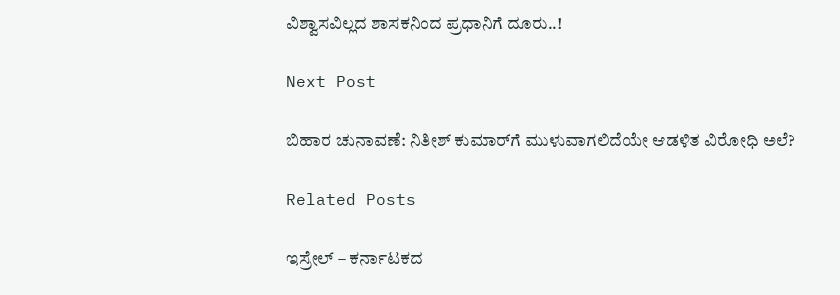ವಿಶ್ವಾಸವಿಲ್ಲದ ಶಾಸಕನಿಂದ ಪ್ರಧಾನಿಗೆ ದೂರು..!

Next Post

ಬಿಹಾರ ಚುನಾವಣೆ: ನಿತೀಶ್‌ ಕುಮಾರ್‌ಗೆ ಮುಳುವಾಗಲಿದೆಯೇ ಆಡಳಿತ ವಿರೋಧಿ ಅಲೆ?

Related Posts

ಇಸ್ರೇಲ್ – ಕರ್ನಾಟಕದ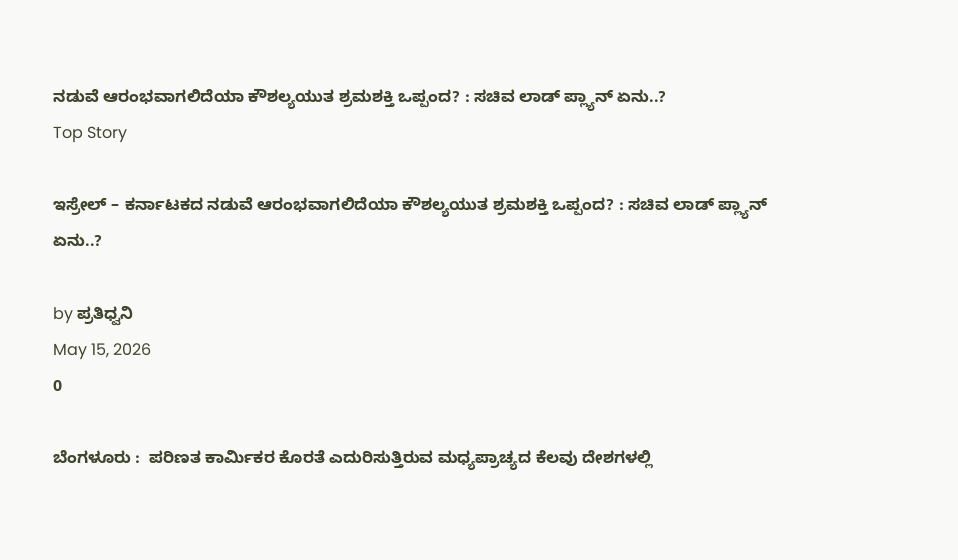ನಡುವೆ ಆರಂಭವಾಗಲಿದೆಯಾ ಕೌಶಲ್ಯಯುತ ಶ್ರಮಶಕ್ತಿ ಒಪ್ಪಂದ? : ಸಚಿವ ಲಾಡ್‌ ಪ್ಲ್ಯಾನ್‌ ಏನು..?
Top Story

ಇಸ್ರೇಲ್ – ಕರ್ನಾಟಕದ ನಡುವೆ ಆರಂಭವಾಗಲಿದೆಯಾ ಕೌಶಲ್ಯಯುತ ಶ್ರಮಶಕ್ತಿ ಒಪ್ಪಂದ? : ಸಚಿವ ಲಾಡ್‌ ಪ್ಲ್ಯಾನ್‌ ಏನು..?

by ಪ್ರತಿಧ್ವನಿ
May 15, 2026
0

ಬೆಂಗಳೂರು :  ಪರಿಣತ ಕಾರ್ಮಿಕರ ಕೊರತೆ ಎದುರಿಸುತ್ತಿರುವ ಮಧ್ಯಪ್ರಾಚ್ಯದ ಕೆಲವು ದೇಶಗಳಲ್ಲಿ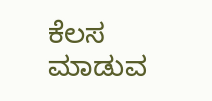ಕೆಲಸ ಮಾಡುವ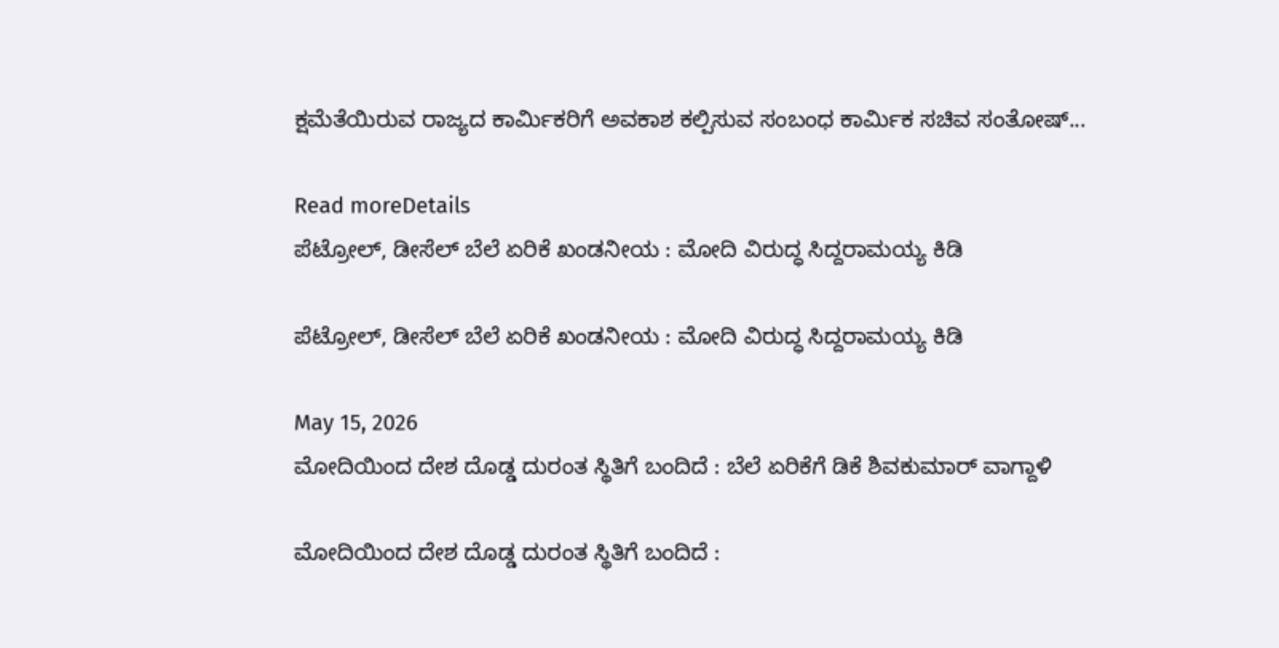ಕ್ಷಮೆತೆಯಿರುವ ರಾಜ್ಯದ ಕಾರ್ಮಿಕರಿಗೆ ಅವಕಾಶ ಕಲ್ಪಿಸುವ ಸಂಬಂಧ ಕಾರ್ಮಿಕ ಸಚಿವ ಸಂತೋಷ್‌...

Read moreDetails
ಪೆಟ್ರೋಲ್‌, ಡೀಸೆಲ್‌ ಬೆಲೆ ಏರಿಕೆ ಖಂಡನೀಯ : ಮೋದಿ ವಿರುದ್ಧ ಸಿದ್ದರಾಮಯ್ಯ ಕಿಡಿ

ಪೆಟ್ರೋಲ್‌, ಡೀಸೆಲ್‌ ಬೆಲೆ ಏರಿಕೆ ಖಂಡನೀಯ : ಮೋದಿ ವಿರುದ್ಧ ಸಿದ್ದರಾಮಯ್ಯ ಕಿಡಿ

May 15, 2026
ಮೋದಿಯಿಂದ ದೇಶ ದೊಡ್ಡ ದುರಂತ ಸ್ಥಿತಿಗೆ ಬಂದಿದೆ : ಬೆಲೆ ಏರಿಕೆಗೆ ಡಿಕೆ ಶಿವಕುಮಾರ್‌ ವಾಗ್ದಾಳಿ

ಮೋದಿಯಿಂದ ದೇಶ ದೊಡ್ಡ ದುರಂತ ಸ್ಥಿತಿಗೆ ಬಂದಿದೆ :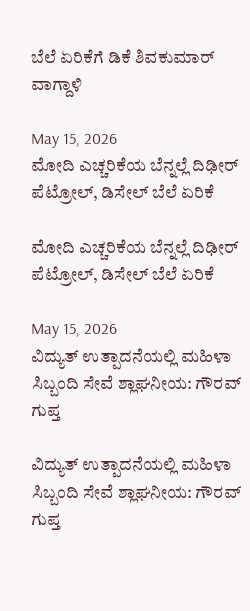ಬೆಲೆ ಏರಿಕೆಗೆ ಡಿಕೆ ಶಿವಕುಮಾರ್‌ ವಾಗ್ದಾಳಿ

May 15, 2026
ಮೋದಿ ಎಚ್ಚರಿಕೆಯ ಬೆನ್ನಲ್ಲೆ ದಿಢೀರ್‌ ಪೆಟ್ರೋಲ್‌, ಡಿಸೇಲ್‌ ಬೆಲೆ ಏರಿಕೆ

ಮೋದಿ ಎಚ್ಚರಿಕೆಯ ಬೆನ್ನಲ್ಲೆ ದಿಢೀರ್‌ ಪೆಟ್ರೋಲ್‌, ಡಿಸೇಲ್‌ ಬೆಲೆ ಏರಿಕೆ

May 15, 2026
ವಿದ್ಯುತ್ ಉತ್ಪಾದನೆಯಲ್ಲಿ ಮಹಿಳಾ ಸಿಬ್ಬಂದಿ ಸೇವೆ ಶ್ಲಾಘನೀಯ: ಗೌರವ್ ಗುಪ್ತ

ವಿದ್ಯುತ್ ಉತ್ಪಾದನೆಯಲ್ಲಿ ಮಹಿಳಾ ಸಿಬ್ಬಂದಿ ಸೇವೆ ಶ್ಲಾಘನೀಯ: ಗೌರವ್ ಗುಪ್ತ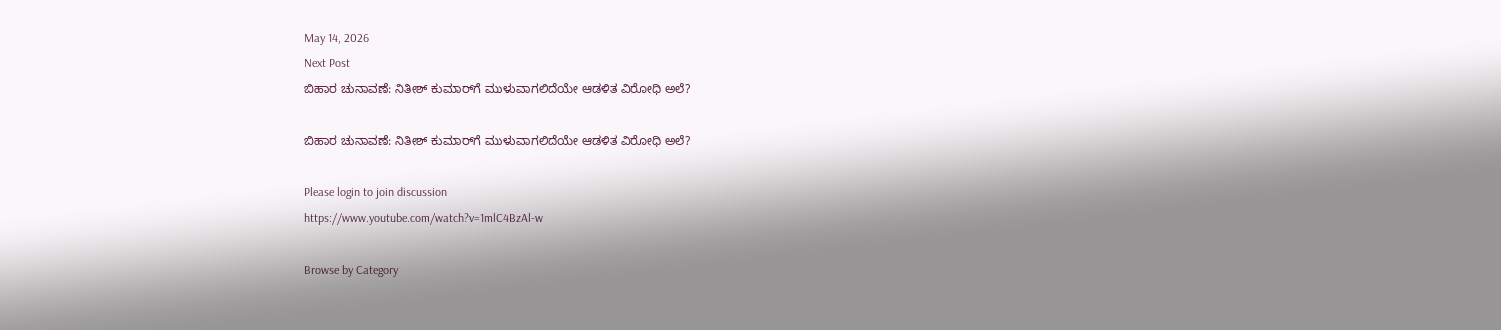May 14, 2026
Next Post
ಬಿಹಾರ ಚುನಾವಣೆ: ನಿತೀಶ್‌ ಕುಮಾರ್‌ಗೆ ಮುಳುವಾಗಲಿದೆಯೇ ಆಡಳಿತ ವಿರೋಧಿ ಅಲೆ?

ಬಿಹಾರ ಚುನಾವಣೆ: ನಿತೀಶ್‌ ಕುಮಾರ್‌ಗೆ ಮುಳುವಾಗಲಿದೆಯೇ ಆಡಳಿತ ವಿರೋಧಿ ಅಲೆ?

Please login to join discussion
https://www.youtube.com/watch?v=1mlC4BzAl-w

Browse by Category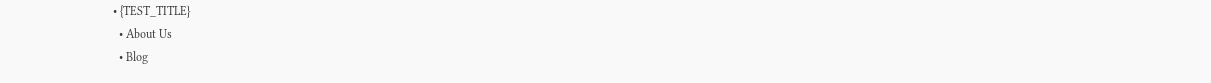• {TEST_TITLE}
  • About Us
  • Blog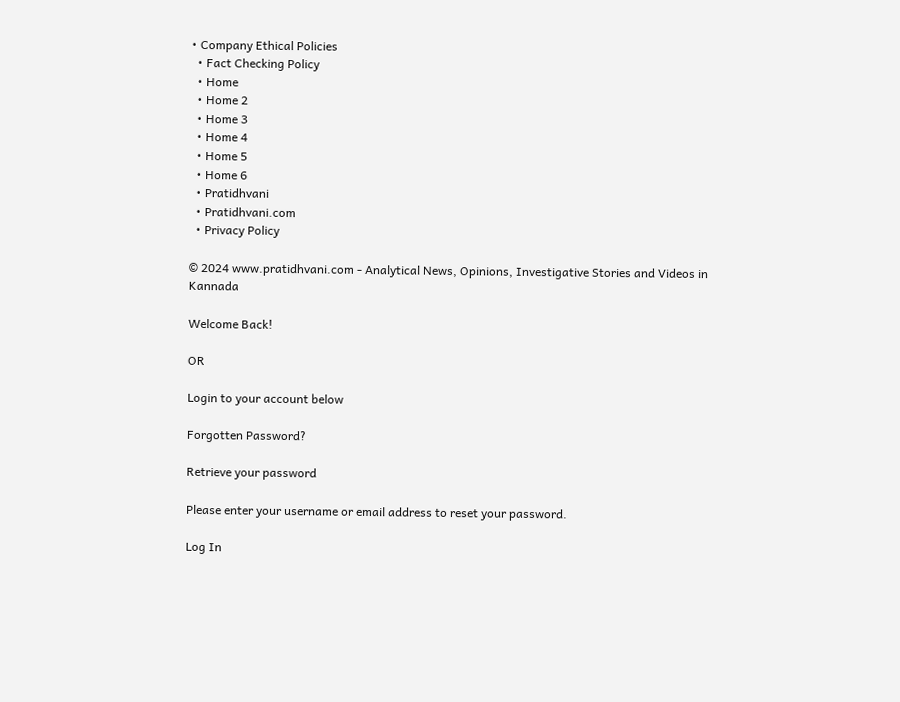• Company Ethical Policies
  • Fact Checking Policy
  • Home
  • Home 2
  • Home 3
  • Home 4
  • Home 5
  • Home 6
  • Pratidhvani
  • Pratidhvani.com
  • Privacy Policy

© 2024 www.pratidhvani.com - Analytical News, Opinions, Investigative Stories and Videos in Kannada

Welcome Back!

OR

Login to your account below

Forgotten Password?

Retrieve your password

Please enter your username or email address to reset your password.

Log In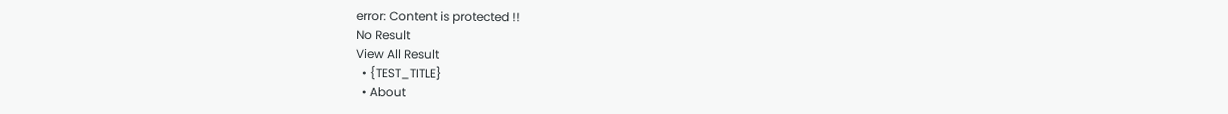error: Content is protected !!
No Result
View All Result
  • {TEST_TITLE}
  • About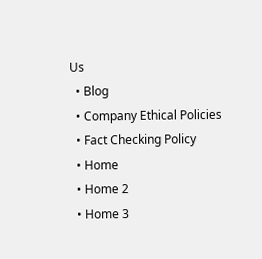Us
  • Blog
  • Company Ethical Policies
  • Fact Checking Policy
  • Home
  • Home 2
  • Home 3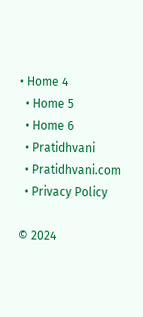• Home 4
  • Home 5
  • Home 6
  • Pratidhvani
  • Pratidhvani.com
  • Privacy Policy

© 2024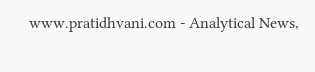www.pratidhvani.com - Analytical News,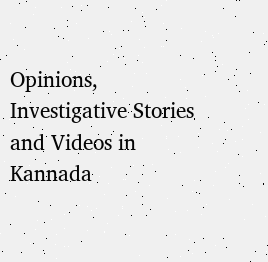Opinions, Investigative Stories and Videos in Kannada